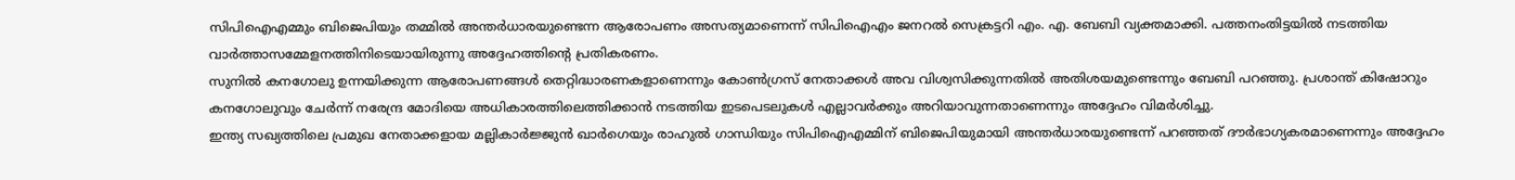സിപിഐഎമ്മും ബിജെപിയും തമ്മിൽ അന്തർധാരയുണ്ടെന്ന ആരോപണം അസത്യമാണെന്ന് സിപിഐഎം ജനറൽ സെക്രട്ടറി എം. എ. ബേബി വ്യക്തമാക്കി. പത്തനംതിട്ടയിൽ നടത്തിയ വാർത്താസമ്മേളനത്തിനിടെയായിരുന്നു അദ്ദേഹത്തിന്റെ പ്രതികരണം.
സുനിൽ കനഗോലു ഉന്നയിക്കുന്ന ആരോപണങ്ങൾ തെറ്റിദ്ധാരണകളാണെന്നും കോൺഗ്രസ് നേതാക്കൾ അവ വിശ്വസിക്കുന്നതിൽ അതിശയമുണ്ടെന്നും ബേബി പറഞ്ഞു. പ്രശാന്ത് കിഷോറും കനഗോലുവും ചേർന്ന് നരേന്ദ്ര മോദിയെ അധികാരത്തിലെത്തിക്കാൻ നടത്തിയ ഇടപെടലുകൾ എല്ലാവർക്കും അറിയാവുന്നതാണെന്നും അദ്ദേഹം വിമർശിച്ചു.
ഇന്ത്യ സഖ്യത്തിലെ പ്രമുഖ നേതാക്കളായ മല്ലികാർജ്ജുൻ ഖാർഗെയും രാഹുൽ ഗാന്ധിയും സിപിഐഎമ്മിന് ബിജെപിയുമായി അന്തർധാരയുണ്ടെന്ന് പറഞ്ഞത് ദൗർഭാഗ്യകരമാണെന്നും അദ്ദേഹം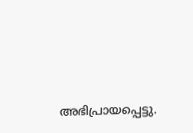അഭിപ്രായപ്പെട്ടു.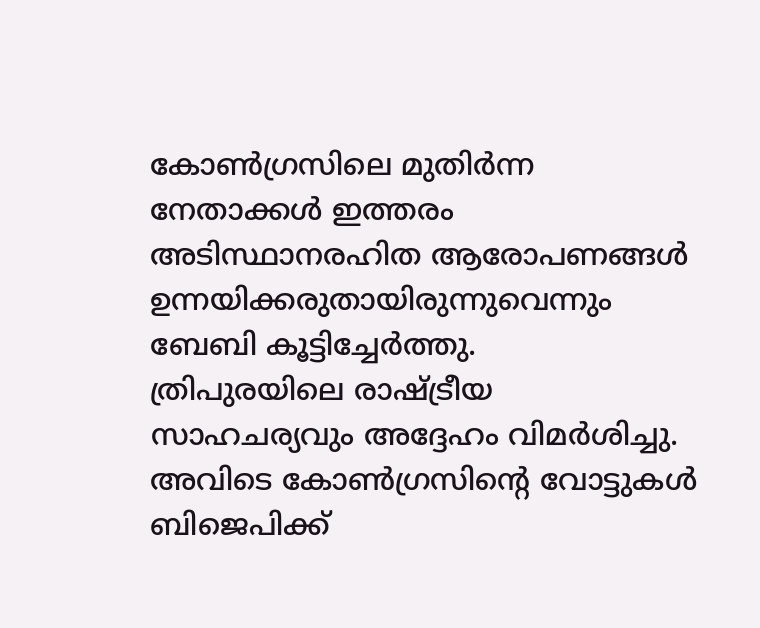കോൺഗ്രസിലെ മുതിർന്ന നേതാക്കൾ ഇത്തരം അടിസ്ഥാനരഹിത ആരോപണങ്ങൾ ഉന്നയിക്കരുതായിരുന്നുവെന്നും ബേബി കൂട്ടിച്ചേർത്തു.
ത്രിപുരയിലെ രാഷ്ട്രീയ സാഹചര്യവും അദ്ദേഹം വിമർശിച്ചു. അവിടെ കോൺഗ്രസിന്റെ വോട്ടുകൾ ബിജെപിക്ക്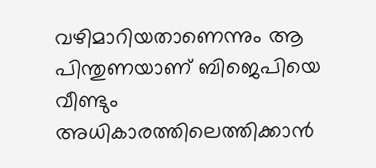വഴിമാറിയതാണെന്നും ആ പിന്തുണയാണ് ബിജെപിയെ വീണ്ടും അധികാരത്തിലെത്തിക്കാൻ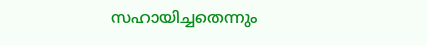സഹായിച്ചതെന്നും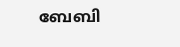ബേബി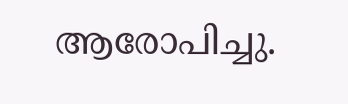ആരോപിച്ചു.